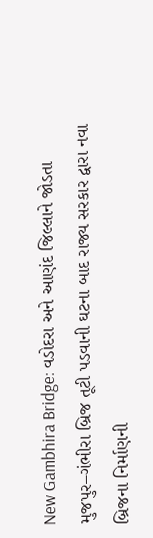New Gambhira Bridge: વડોદરા અને આણંદ જિલ્લાને જોડતા મુજપુર–ગંભીરા બ્રિજ તૂટી પડવાની ઘટના બાદ રાજ્ય સરકાર દ્વારા નવા બ્રિજના નિર્માણની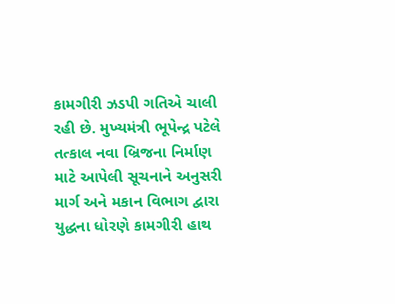કામગીરી ઝડપી ગતિએ ચાલી રહી છે. મુખ્યમંત્રી ભૂપેન્દ્ર પટેલે તત્કાલ નવા બ્રિજના નિર્માણ માટે આપેલી સૂચનાને અનુસરી માર્ગ અને મકાન વિભાગ દ્વારા યુદ્ધના ધોરણે કામગીરી હાથ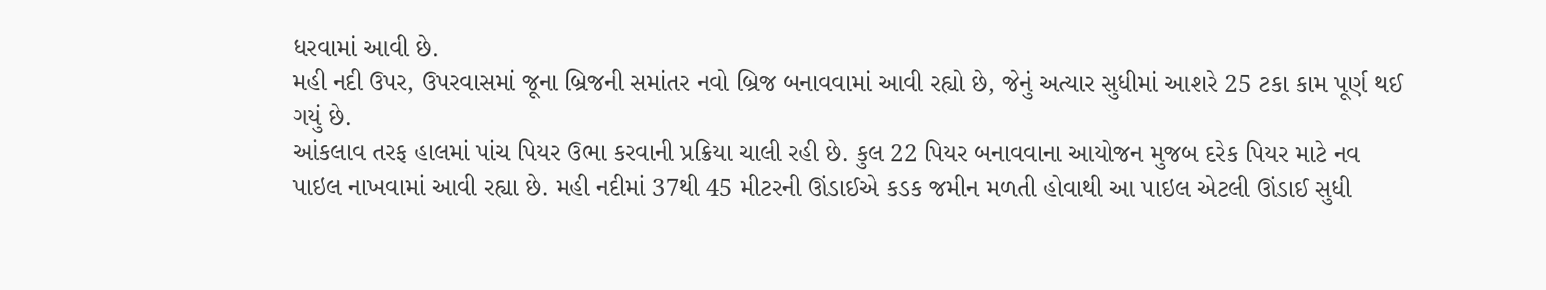ધરવામાં આવી છે.
મહી નદી ઉપર, ઉપરવાસમાં જૂના બ્રિજની સમાંતર નવો બ્રિજ બનાવવામાં આવી રહ્યો છે, જેનું અત્યાર સુધીમાં આશરે 25 ટકા કામ પૂર્ણ થઈ ગયું છે.
આંકલાવ તરફ હાલમાં પાંચ પિયર ઉભા કરવાની પ્રક્રિયા ચાલી રહી છે. કુલ 22 પિયર બનાવવાના આયોજન મુજબ દરેક પિયર માટે નવ પાઇલ નાખવામાં આવી રહ્યા છે. મહી નદીમાં 37થી 45 મીટરની ઊંડાઈએ કડક જમીન મળતી હોવાથી આ પાઇલ એટલી ઊંડાઈ સુધી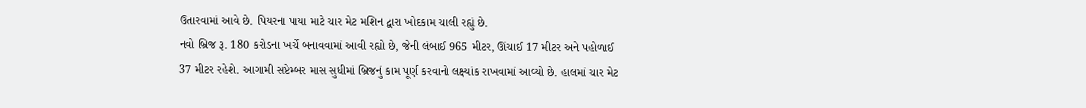ઉતારવામાં આવે છે. પિયરના પાયા માટે ચાર મેટ મશિન દ્વારા ખોદકામ ચાલી રહ્યું છે.
નવો બ્રિજ રૂ. 180 કરોડના ખર્ચે બનાવવામાં આવી રહ્યો છે, જેની લંબાઈ 965 મીટર, ઊંચાઈ 17 મીટર અને પહોળાઈ 37 મીટર રહેશે. આગામી સપ્ટેમ્બર માસ સુધીમાં બ્રિજનું કામ પૂર્ણ કરવાનો લક્ષ્યાંક રાખવામાં આવ્યો છે. હાલમાં ચાર મેટ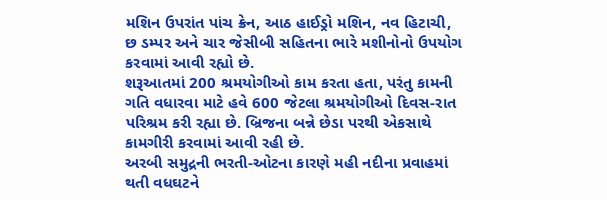મશિન ઉપરાંત પાંચ ક્રેન, આઠ હાઈડ્રો મશિન, નવ હિટાચી, છ ડમ્પર અને ચાર જેસીબી સહિતના ભારે મશીનોનો ઉપયોગ કરવામાં આવી રહ્યો છે.
શરૂઆતમાં 200 શ્રમયોગીઓ કામ કરતા હતા, પરંતુ કામની ગતિ વધારવા માટે હવે 600 જેટલા શ્રમયોગીઓ દિવસ-રાત પરિશ્રમ કરી રહ્યા છે. બ્રિજના બન્ને છેડા પરથી એકસાથે કામગીરી કરવામાં આવી રહી છે.
અરબી સમુદ્રની ભરતી-ઓટના કારણે મહી નદીના પ્રવાહમાં થતી વધઘટને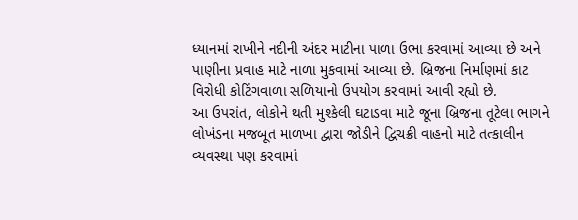ધ્યાનમાં રાખીને નદીની અંદર માટીના પાળા ઉભા કરવામાં આવ્યા છે અને પાણીના પ્રવાહ માટે નાળા મુકવામાં આવ્યા છે. બ્રિજના નિર્માણમાં કાટ વિરોધી કોટિંગવાળા સળિયાનો ઉપયોગ કરવામાં આવી રહ્યો છે.
આ ઉપરાંત, લોકોને થતી મુશ્કેલી ઘટાડવા માટે જૂના બ્રિજના તૂટેલા ભાગને લોખંડના મજબૂત માળખા દ્વારા જોડીને દ્વિચક્રી વાહનો માટે તત્કાલીન વ્યવસ્થા પણ કરવામાં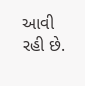આવી રહી છે.